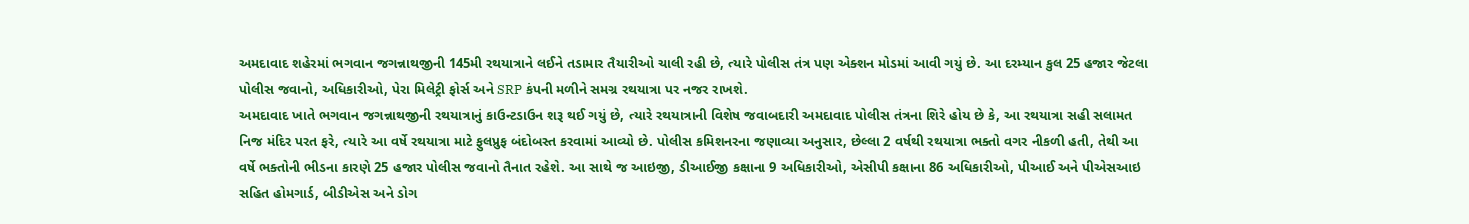અમદાવાદ શહેરમાં ભગવાન જગન્નાથજીની 145મી રથયાત્રાને લઈને તડામાર તૈયારીઓ ચાલી રહી છે, ત્યારે પોલીસ તંત્ર પણ એક્શન મોડમાં આવી ગયું છે. આ દરમ્યાન કુલ 25 હજાર જેટલા પોલીસ જવાનો, અધિકારીઓ, પેરા મિલેટ્રી ફોર્સ અને SRP કંપની મળીને સમગ્ર રથયાત્રા પર નજર રાખશે.
અમદાવાદ ખાતે ભગવાન જગન્નાથજીની રથયાત્રાનું કાઉન્ટડાઉન શરૂ થઈ ગયું છે, ત્યારે રથયાત્રાની વિશેષ જવાબદારી અમદાવાદ પોલીસ તંત્રના શિરે હોય છે કે, આ રથયાત્રા સહી સલામત નિજ મંદિર પરત ફરે, ત્યારે આ વર્ષે રથયાત્રા માટે ફુલપ્રુફ બંદોબસ્ત કરવામાં આવ્યો છે. પોલીસ કમિશનરના જણાવ્યા અનુસાર, છેલ્લા 2 વર્ષથી રથયાત્રા ભક્તો વગર નીકળી હતી, તેથી આ વર્ષે ભક્તોની ભીડના કારણે 25 હજાર પોલીસ જવાનો તૈનાત રહેશે. આ સાથે જ આઇજી, ડીઆઈજી કક્ષાના 9 અધિકારીઓ, એસીપી કક્ષાના 86 અધિકારીઓ, પીઆઈ અને પીએસઆઇ સહિત હોમગાર્ડ, બીડીએસ અને ડોગ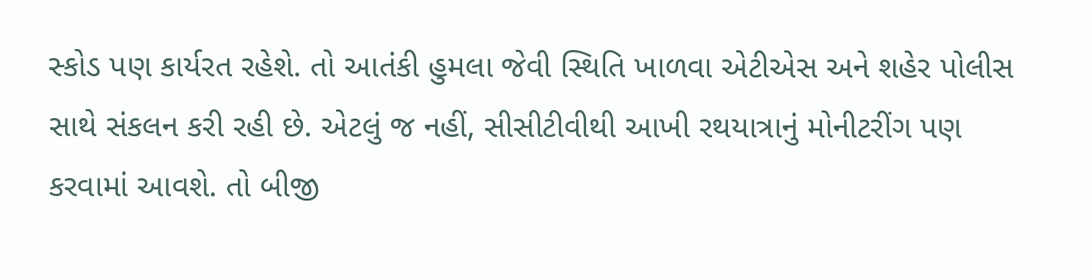સ્કોડ પણ કાર્યરત રહેશે. તો આતંકી હુમલા જેવી સ્થિતિ ખાળવા એટીએસ અને શહેર પોલીસ સાથે સંકલન કરી રહી છે. એટલું જ નહીં, સીસીટીવીથી આખી રથયાત્રાનું મોનીટરીંગ પણ કરવામાં આવશે. તો બીજી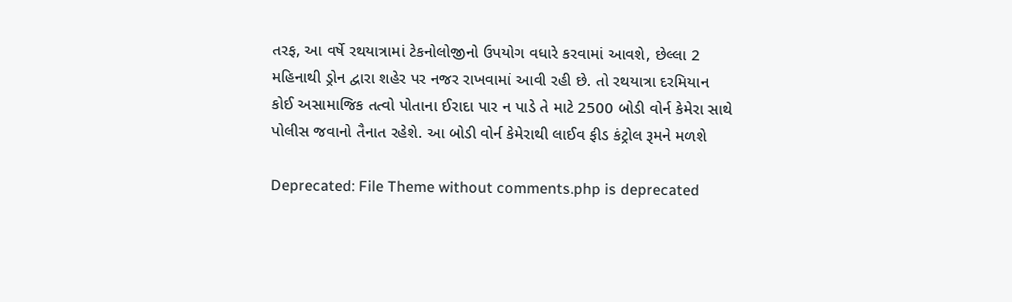તરફ, આ વર્ષે રથયાત્રામાં ટેકનોલોજીનો ઉપયોગ વધારે કરવામાં આવશે, છેલ્લા 2 મહિનાથી ડ્રોન દ્વારા શહેર પર નજર રાખવામાં આવી રહી છે. તો રથયાત્રા દરમિયાન કોઈ અસામાજિક તત્વો પોતાના ઈરાદા પાર ન પાડે તે માટે 2500 બોડી વોર્ન કેમેરા સાથે પોલીસ જવાનો તૈનાત રહેશે. આ બોડી વોર્ન કેમેરાથી લાઈવ ફીડ કંટ્રોલ રૂમને મળશે

Deprecated: File Theme without comments.php is deprecated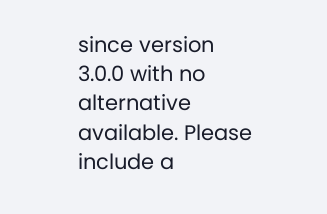since version 3.0.0 with no alternative available. Please include a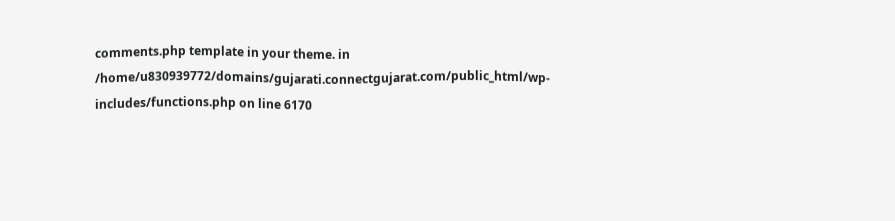comments.php template in your theme. in /home/u830939772/domains/gujarati.connectgujarat.com/public_html/wp-includes/functions.php on line 6170